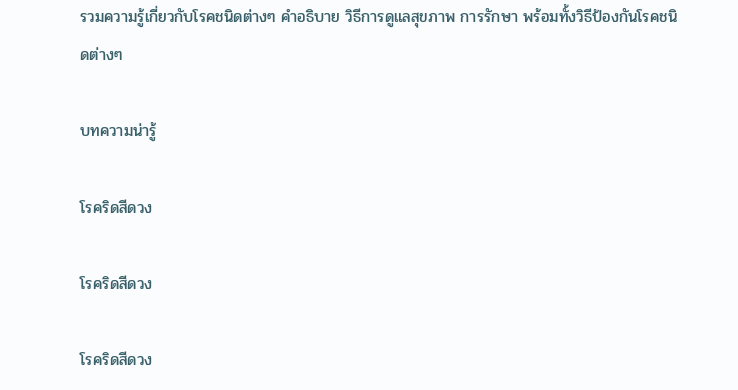รวมความรู้เกี่ยวกับโรคชนิดต่างๆ คำอธิบาย วิธีการดูแลสุขภาพ การรักษา พร้อมทั้งวิธีป้องกันโรคชนิดต่างๆ

บทความน่ารู้

โรคริดสีดวง

โรคริดสีดวง

โรคริดสีดวง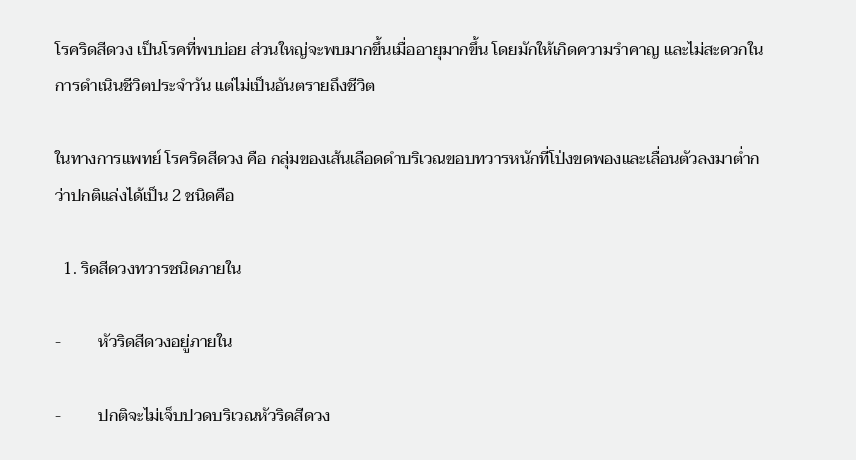โรคริดสีดวง เป็นโรคที่พบบ่อย ส่วนใหญ่จะพบมากขึ้นเมื่ออายุมากขึ้น โดยมักให้เกิดความรำคาญ และไม่สะดวกในการดำเนินชีวิตประจำวัน แต่ไม่เป็นอันตรายถึงชีวิต

ในทางการแพทย์ โรคริดสีดวง คือ กลุ่มของเส้นเลือดดำบริเวณขอบทวารหนักที่โป่งขดพองและเลื่อนตัวลงมาต่ำกว่าปกติแล่งได้เป็น 2 ชนิดคือ

  1. ริดสีดวงทวารชนิดภายใน

-         หัวริดสีดวงอยู่ภายใน

-         ปกติจะไม่เจ็บปวดบริเวณหัวริดสีดวง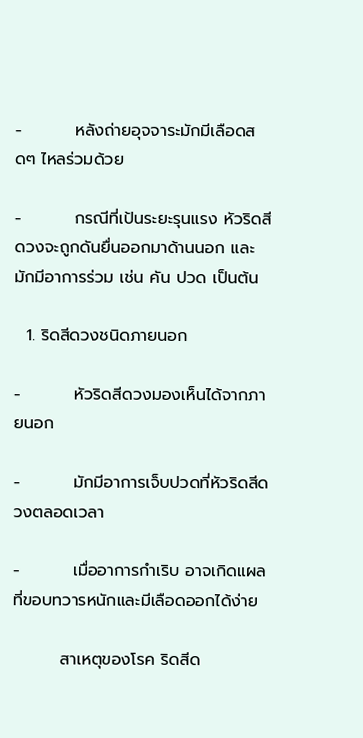-         หลังถ่ายอุจจาระมักมีเลือดสดๆ ไหลร่วมด้วย

-         กรณีที่เป้นระยะรุนแรง หัวริดสีดวงจะถูกดันยื่นออกมาด้านนอก และมักมีอาการร่วม เช่น คัน ปวด เป็นต้น

  1. ริดสีดวงชนิดภายนอก

-         หัวริดสีดวงมองเห็นได้จากภายนอก

-         มักมีอาการเจ็บปวดที่หัวริดสีดวงตลอดเวลา

-         เมื่ออาการกำเริบ อาจเกิดแผลที่ขอบทวารหนักและมีเลือดออกได้ง่าย

        สาเหตุของโรค ริดสีด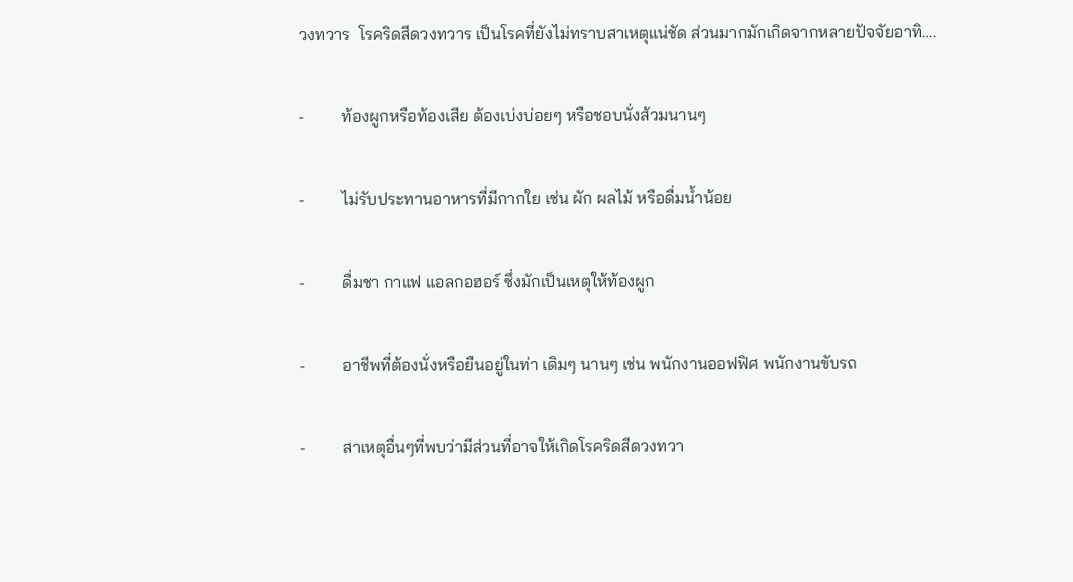วงทวาร  โรคริดสีดวงทวาร เป็นโรคที่ยังไม่ทราบสาเหตุแน่ชัด ส่วนมากมักเกิดจากหลายปัจจัยอาทิ….

-         ท้องผูกหรือท้องเสีย ต้องเบ่งบ่อยๆ หรือชอบนั่งส้วมนานๆ

-         ไม่รับประทานอาหารที่มีกากใย เช่น ผัก ผลไม้ หรือดื่มน้ำน้อย

-         ดื่มชา กาแฟ แอลกอฮอร์ ซึ่งมักเป็นเหตุให้ท้องผูก

-         อาชีพที่ต้องนั่งหรือยืนอยู่ในท่า เดิมๆ นานๆ เช่น พนักงานออฟฟิศ พนักงานขับรถ

-         สาเหตุอื่นๆที่พบว่ามีส่วนที่อาจให้เกิดโรคริดสีดวงทวา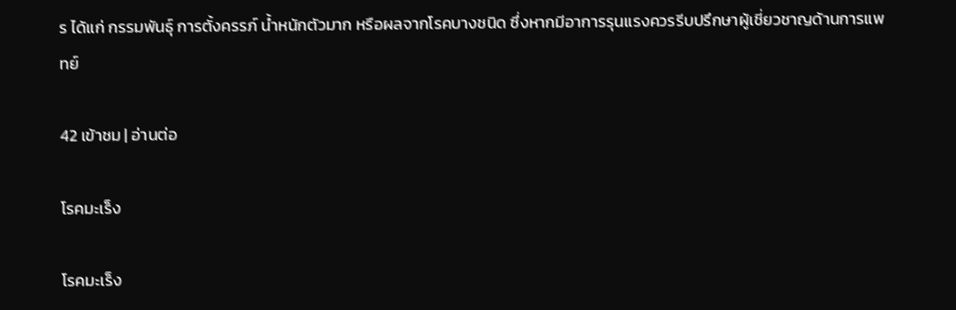ร ได้แก่ กรรมพันธุ์ การตั้งครรภ์ น้ำหนักตัวมาก หรือผลจากโรคบางชนิด ซึ่งหากมีอาการรุนแรงควรรีบปรึกษาผู้เชี่ยวชาญด้านการแพทย์

42 เข้าชม | อ่านต่อ

โรคมะเร็ง

โรคมะเร็ง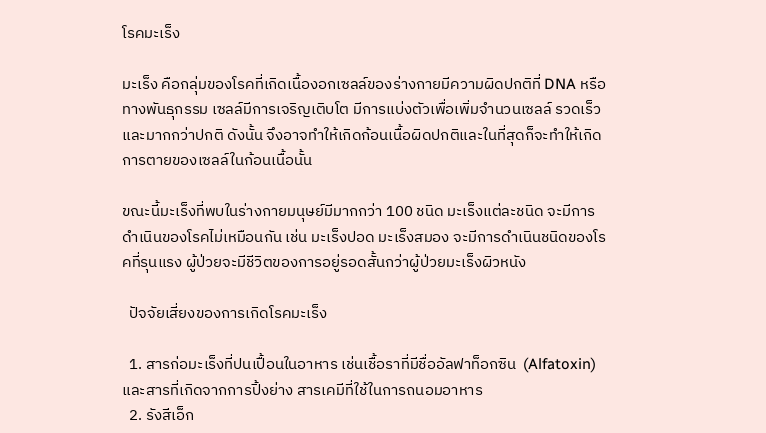โรคมะเร็ง

มะเร็ง คือกลุ่มของโรคที่เกิดเนื้องอกเซลล์ของร่างกายมีความผิดปกติที่ DNA หรือทางพันธุกรรม เซลล์มีการเจริญเติบโต มีการแบ่งตัวเพื่อเพิ่มจำนวนเซลล์ รวดเร็วและมากกว่าปกติ ดังนั้น จึงอาจทำให้เกิดก้อนเนื้อผิดปกติและในที่สุดก็จะทำให้เกิดการตายของเซลล์ในก้อนเนื้อนั้น

ขณะนี้มะเร็งที่พบในร่างกายมนุษย์มีมากกว่า 100 ชนิด มะเร็งแต่ละชนิด จะมีการดำเนินของโรคไม่เหมือนกัน เช่น มะเร็งปอด มะเร็งสมอง จะมีการดำเนินชนิดของโรคที่รุนแรง ผู้ป่วยจะมีชีวิตของการอยู่รอดสั้นกว่าผู้ป่วยมะเร็งผิวหนัง

  ปัจจัยเสี่ยงของการเกิดโรคมะเร็ง

  1. สารก่อมะเร็งที่ปนเปื้อนในอาหาร เช่นเชื้อราที่มีชื่ออัลฟาท็อกซิน  (Alfatoxin) และสารที่เกิดจากการปิ้งย่าง สารเคมีที่ใช้ในการถนอมอาหาร
  2. รังสีเอ็ก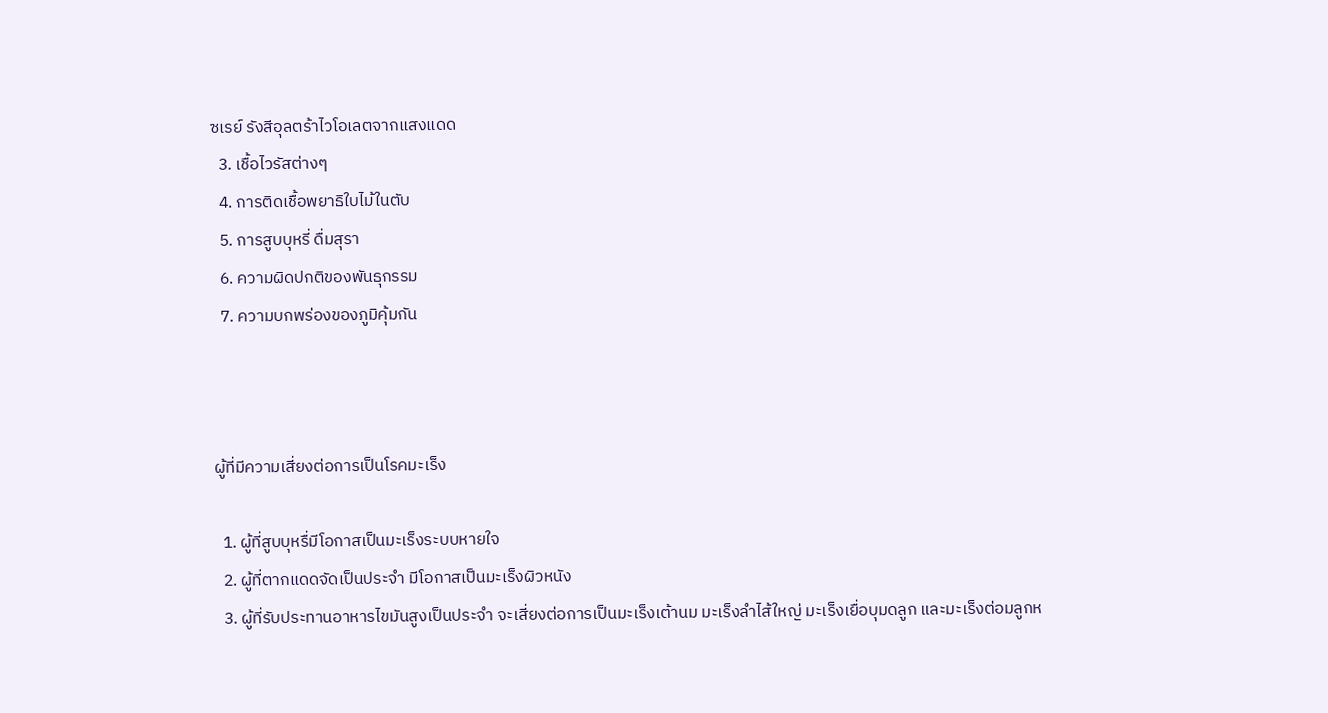ซเรย์ รังสีอุลตร้าไวโอเลตจากแสงแดด
  3. เชื้อไวรัสต่างๆ
  4. การติดเชื้อพยาธิใบไม้ในตับ
  5. การสูบบุหรี่ ดื่มสุรา
  6. ความผิดปกติของพันธุกรรม
  7. ความบกพร่องของภูมิคุ้มกัน



ผู้ที่มีความเสี่ยงต่อการเป็นโรคมะเร็ง

  1. ผู้ที่สูบบุหรื่มีโอกาสเป็นมะเร็งระบบหายใจ
  2. ผู้ที่ตากแดดจัดเป็นประจำ มีโอกาสเป็นมะเร็งผิวหนัง
  3. ผู้ที่รับประทานอาหารไขมันสูงเป็นประจำ จะเสี่ยงต่อการเป็นมะเร็งเต้านม มะเร็งลำไส้ใหญ่ มะเร็งเยื่อบุมดลูก และมะเร็งต่อมลูกห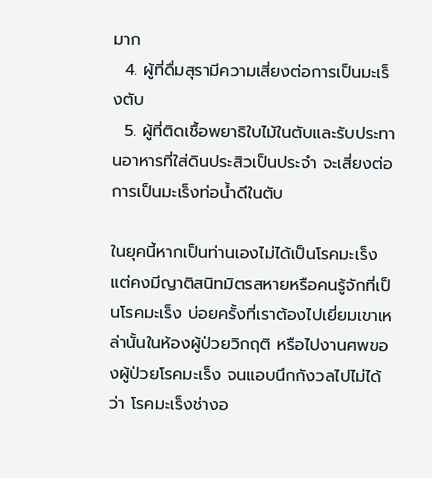มาก
  4. ผู้ที่ดื่มสุรามีความเสี่ยงต่อการเป็นมะเร็งตับ
  5. ผู้ที่ติดเชื้อพยาธิใบไม้ในตับและรับประทานอาหารที่ใส่ดินประสิวเป็นประจำ จะเสี่ยงต่อการเป็นมะเร็งท่อน้ำดีในตับ

ในยุคนี้หากเป็นท่านเองไม่ได้เป็นโรคมะเร็ง แต่คงมีญาติสนิทมิตรสหายหรือคนรู้จักที่เป็นโรคมะเร็ง บ่อยครั้งที่เราต้องไปเยี่ยมเขาเหล่านั้นในห้องผู้ป่วยวิกฤติ หรือไปงานศพของผู้ป่วยโรคมะเร็ง จนแอบนึกกังวลไปไม่ได้ว่า โรคมะเร็งช่างอ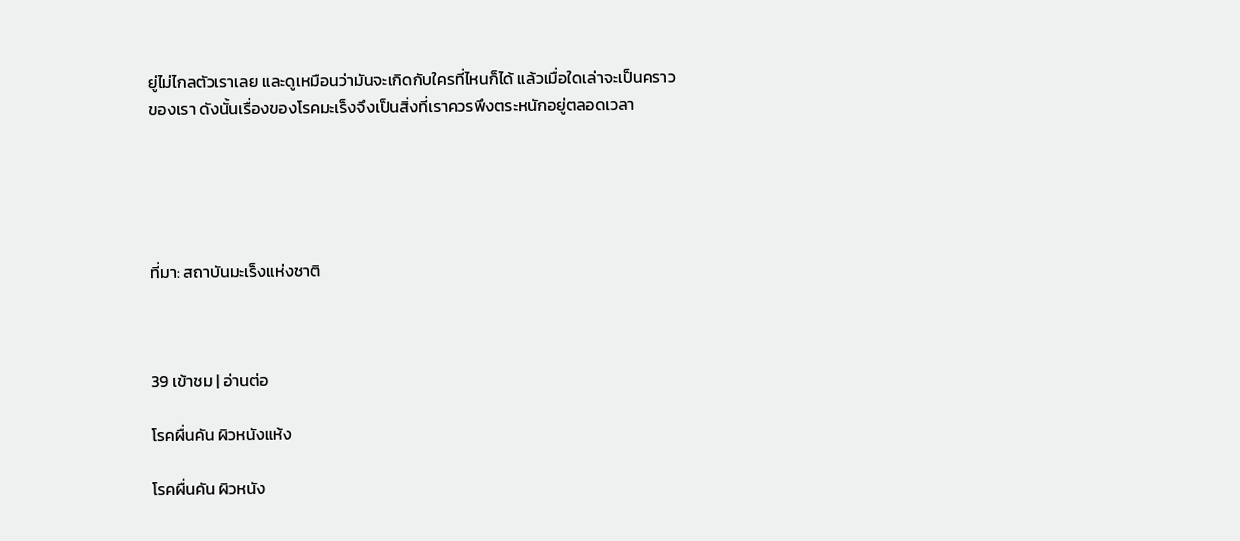ยู่ไม่ไกลตัวเราเลย และดูเหมือนว่ามันจะเกิดกับใครที่ไหนก็ได้ แล้วเมื่อใดเล่าจะเป็นคราวของเรา ดังนั้นเรื่องของโรคมะเร็งจึงเป็นสิ่งที่เราควรพึงตระหนักอยู่ตลอดเวลา





ที่มา: สถาบันมะเร็งแห่งชาติ



39 เข้าชม | อ่านต่อ

โรคผื่นคัน ผิวหนังแห้ง

โรคผื่นคัน ผิวหนัง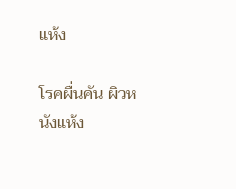แห้ง

โรคผื่นคัน ผิวหนังแห้ง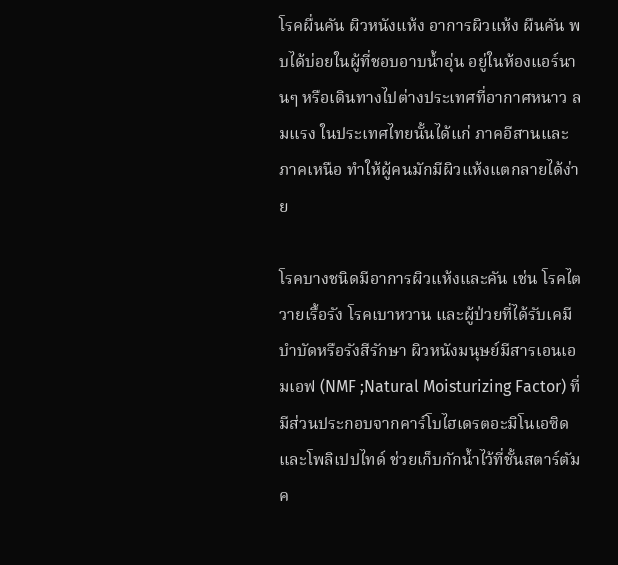โรคผื่นคัน ผิวหนังแห้ง อาการผิวแห้ง ผืนคัน พบได้บ่อยในผู้ที่ชอบอาบน้ำอุ่น อยู่ในห้องแอร์นานๆ หรือเดินทางไปต่างประเทศที่อากาศหนาว ลมแรง ในประเทศไทยนั้นได้แก่ ภาคอีสานและภาคเหนือ ทำให้ผู้คนมักมีผิวแห้งแตกลายได้ง่าย

โรคบางชนิดมีอาการผิวแห้งและคัน เช่น โรคไตวายเรื้อรัง โรคเบาหวาน และผู้ป่วยที่ได้รับเคมีบำบัดหรือรังสีรักษา ผิวหนังมนุษย์มีสารเอนเอมเอฟ (NMF ;Natural Moisturizing Factor) ที่มีส่วนประกอบจากคาร์โบไฮเดรตอะมิโนเอซิด และโพลิเปปไทด์ ช่วยเก็บกักน้ำไว้ที่ชั้นสตาร์ตัมค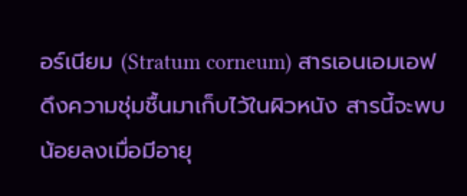อร์เนียม (Stratum corneum) สารเอนเอมเอฟดึงความชุ่มชื้นมาเก็บไว้ในผิวหนัง สารนี้จะพบน้อยลงเมื่อมีอายุ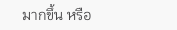มากขึ้น หรือ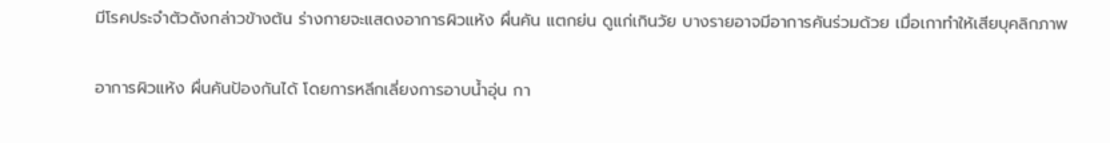มีโรคประจำตัวดังกล่าวข้างต้น ร่างกายจะแสดงอาการผิวแห้ง ผื่นคัน แตกย่น ดูแก่เกินวัย บางรายอาจมีอาการคันร่วมด้วย เมื่อเกาทำให้เสียบุคลิกภาพ

อาการผิวแห้ง ผื่นคันป้องกันได้ โดยการหลีกเลี่ยงการอาบน้ำอุ่น กา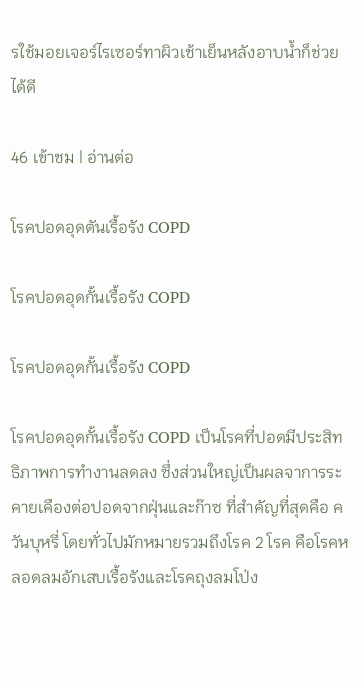รใช้มอยเจอร์ไรเซอร์ทาผิวเช้าเย็นหลังอาบน้ำก็ช่วยได้ดี

46 เข้าชม | อ่านต่อ

โรคปอดอุดตันเรื้อรัง COPD

โรคปอดอุดกั้นเรื้อรัง COPD

โรคปอดอุดกั้นเรื้อรัง COPD

โรคปอดอุดกั้นเรื้อรัง COPD เป็นโรคที่ปอดมีประสิทธิภาพการทำงานลดลง ซึ่งส่วนใหญ่เป็นผลจาการระคายเคืองต่อปอดจากฝุ่นและก๊าซ ที่สำคัญที่สุดคือ ควันบุหรี่ โดยทั่วไปมักหมายรวมถึงโรค 2 โรค คือโรคหลอดลมอักเสบเรื้อรังและโรคถุงลมโป่ง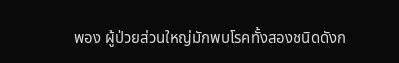พอง ผู้ป่วยส่วนใหญ่มักพบโรคทั้งสองชนิดดังก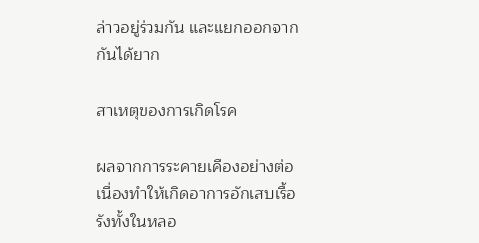ล่าวอยู่ร่วมกัน และแยกออกจากกันได้ยาก

สาเหตุของการเกิดโรค

ผลจากการระคายเคืองอย่างต่อเนื่องทำให้เกิดอาการอักเสบเรื้อรังทั้งในหลอ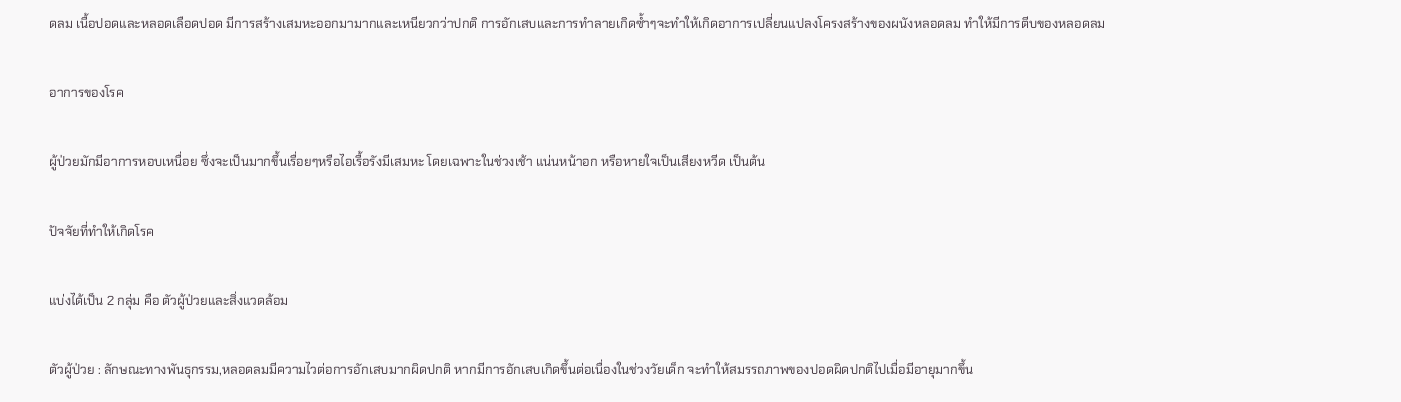ดลม เนื้อปอดและหลอดเลือดปอด มีการสร้างเสมหะออกมามากและเหนียวกว่าปกติ การอักเสบและการทำลายเกิดซ้ำๆจะทำให้เกิดอาการเปลี่ยนแปลงโครงสร้างของผนังหลอดลม ทำให้มีการตีบของหลอดลม

อาการของโรค

ผู้ป่วยมักมีอาการหอบเหนื่อย ซึ่งจะเป็นมากขึ้นเรื่อยๆหรือไอเรื้อรังมีเสมหะ โดยเฉพาะในช่วงเช้า แน่นหน้าอก หรือหายใจเป็นเสียงหวีด เป็นต้น

ปัจจัยที่ทำให้เกิดโรค

แบ่งได้เป็น 2 กลุ่ม คือ ตัวผู้ป่วยและสิ่งแวดล้อม

ตัวผู้ป่วย : ลักษณะทางพันธุกรรม,หลอดลมมีความไวต่อการอักเสบมากผิดปกติ หากมีการอักเสบเกิดขึ้นต่อเนื่องในช่วงวัยเด็ก จะทำให้สมรรถภาพของปอดผิดปกติไปเมื่อมีอายุมากขึ้น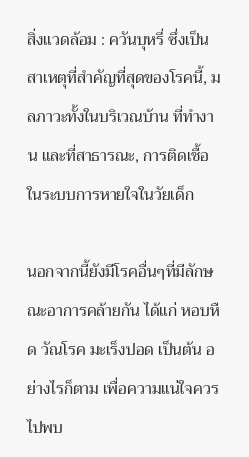สิ่งแวดล้อม : ควันบุหรี่ ซึ่งเป็นสาเหตุที่สำคัญที่สุดของโรคนี้, มลภาวะทั้งในบริเวณบ้าน ที่ทำงาน และที่สาธารณะ, การติดเชื้อในระบบการหายใจในวัยเด็ก

นอกจากนี้ยังมีโรคอื่นๆที่มีลักษณะอาการคล้ายกัน ได้แก่ หอบหืด วัณโรค มะเร็งปอด เป็นต้น อย่างไรก็ตาม เพื่อความแน่ใจควรไปพบ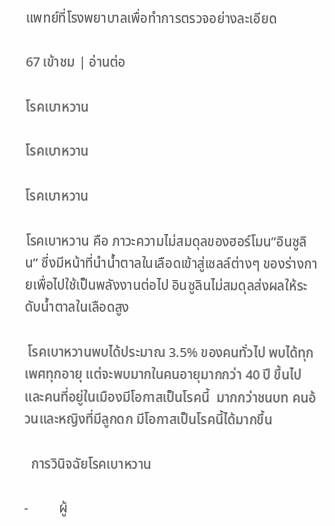แพทย์ที่โรงพยาบาลเพื่อทำการตรวจอย่างละเอียด

67 เข้าชม | อ่านต่อ

โรคเบาหวาน

โรคเบาหวาน

โรคเบาหวาน

โรคเบาหวาน คือ ภาวะความไม่สมดุลของฮอร์โมน”อินซูลิน” ซึ่งมีหน้าที่นำน้ำตาลในเลือดเข้าสู่เซลล์ต่างๆ ของร่างกายเพื่อไปใช้เป็นพลังงานต่อไป อินซูลินไม่สมดุลส่งผลให้ระดับน้ำตาลในเลือดสูง

 โรคเบาหวานพบได้ประมาณ 3.5% ของคนทั่วไป พบได้ทุกเพศทุกอายุ แต่จะพบมากในคนอายุมากกว่า 40 ปี ขึ้นไป และคนที่อยู่ในเมืองมีโอกาสเป็นโรคนี้  มากกว่าชนบท คนอ้วนและหญิงที่มีลูกดก มีโอกาสเป็นโรคนี้ได้มากขึ้น

  การวินิจฉัยโรคเบาหวาน

-         ผู้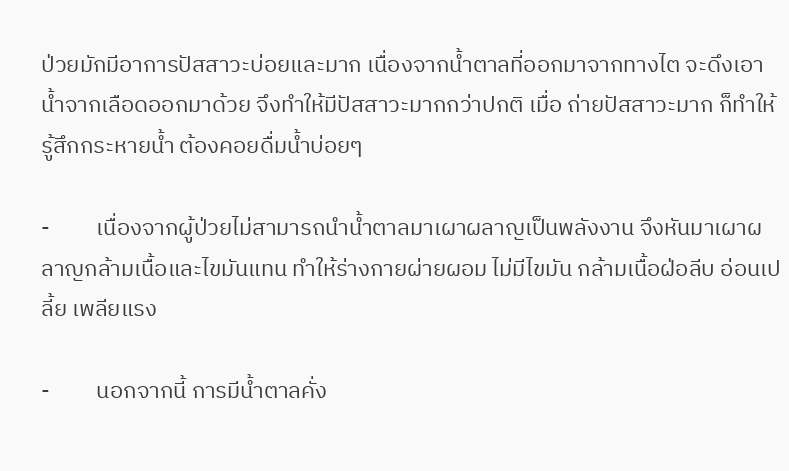ป่วยมักมีอาการปัสสาวะบ่อยและมาก เนื่องจากน้ำตาลที่ออกมาจากทางไต จะดึงเอาน้ำจากเลือดออกมาด้วย จึงทำให้มีปัสสาวะมากกว่าปกติ เมื่อ ถ่ายปัสสาวะมาก ก็ทำให้รู้สึกกระหายน้ำ ต้องคอยดื่มน้ำบ่อยๆ

-         เนื่องจากผู้ป่วยไม่สามารถนำน้ำตาลมาเผาผลาญเป็นพลังงาน จึงหันมาเผาผลาญกล้ามเนื้อและไขมันแทน ทำให้ร่างกายผ่ายผอม ไม่มีไขมัน กล้ามเนื้อฝ่อลีบ อ่อนเปลี้ย เพลียแรง

-         นอกจากนี้ การมีน้ำตาลคั่ง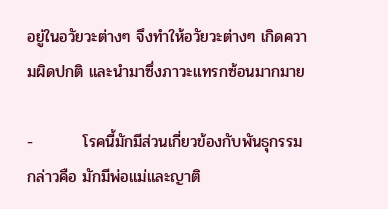อยู่ในอวัยวะต่างๆ จึงทำให้อวัยวะต่างๆ เกิดความผิดปกติ และนำมาซึ่งภาวะแทรกซ้อนมากมาย

-         โรคนี้มักมีส่วนเกี่ยวข้องกับพันธุกรรม กล่าวคือ มักมีพ่อแม่และญาติ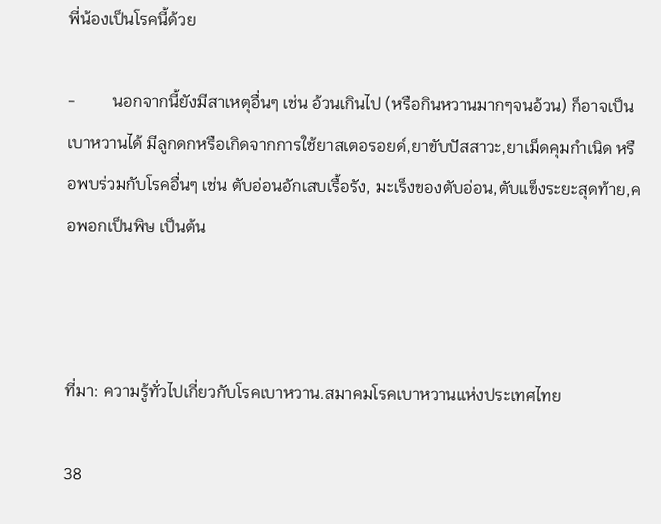พี่น้องเป็นโรคนี้ด้วย

-         นอกจากนี้ยังมีสาเหตุอื่นๆ เช่น อ้วนเกินไป (หรือกินหวานมากๆจนอ้วน) ก็อาจเป็นเบาหวานได้ มีลูกดกหรือเกิดจากการใช้ยาสเตอรอยด์,ยาขับปัสสาวะ,ยาเม็ดคุมกำเนิด หรือพบร่วมกับโรคอื่นๆ เช่น ตับอ่อนอักเสบเรื้อรัง, มะเร็งของตับอ่อน,ตับแข็งระยะสุดท้าย,คอพอกเป็นพิษ เป็นต้น



ที่มา: ความรู้ทั่วไปเกี่ยวกับโรคเบาหวาน.สมาคมโรคเบาหวานแห่งประเทศไทย

38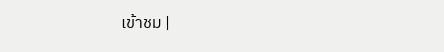เข้าชม |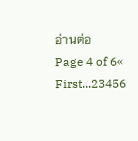อ่านต่อ
Page 4 of 6« First...23456